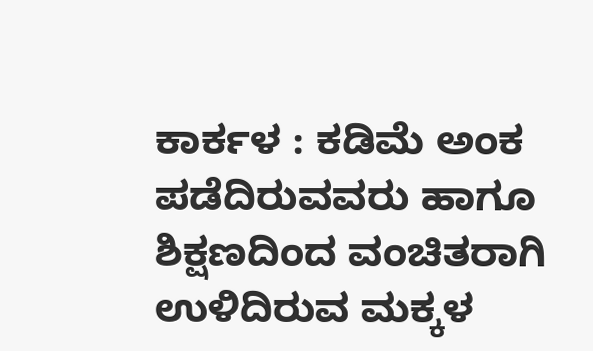ಕಾರ್ಕಳ : ಕಡಿಮೆ ಅಂಕ ಪಡೆದಿರುವವರು ಹಾಗೂ ಶಿಕ್ಷಣದಿಂದ ವಂಚಿತರಾಗಿ ಉಳಿದಿರುವ ಮಕ್ಕಳ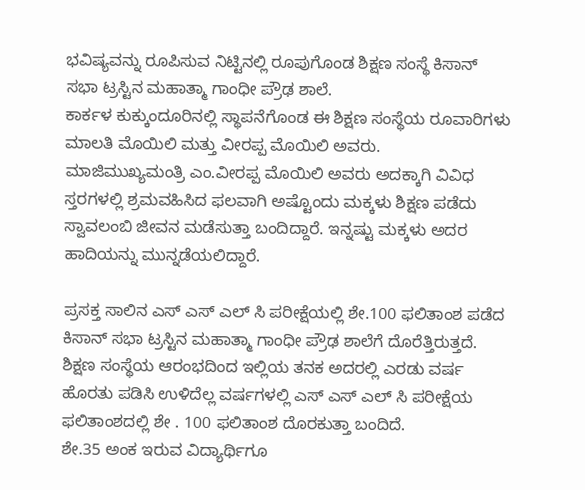ಭವಿಷ್ಯವನ್ನು ರೂಪಿಸುವ ನಿಟ್ಟಿನಲ್ಲಿ ರೂಪುಗೊಂಡ ಶಿಕ್ಷಣ ಸಂಸ್ಥೆ ಕಿಸಾನ್ ಸಭಾ ಟ್ರಸ್ಟಿನ ಮಹಾತ್ಮಾ ಗಾಂಧೀ ಪ್ರೌಢ ಶಾಲೆ.
ಕಾರ್ಕಳ ಕುಕ್ಕುಂದೂರಿನಲ್ಲಿ ಸ್ಥಾಪನೆಗೊಂಡ ಈ ಶಿಕ್ಷಣ ಸಂಸ್ಥೆಯ ರೂವಾರಿಗಳು ಮಾಲತಿ ಮೊಯಿಲಿ ಮತ್ತು ವೀರಪ್ಪ ಮೊಯಿಲಿ ಅವರು.
ಮಾಜಿಮುಖ್ಯಮಂತ್ರಿ ಎಂ.ವೀರಪ್ಪ ಮೊಯಿಲಿ ಅವರು ಅದಕ್ಕಾಗಿ ವಿವಿಧ ಸ್ತರಗಳಲ್ಲಿ ಶ್ರಮವಹಿಸಿದ ಫಲವಾಗಿ ಅಷ್ಟೊಂದು ಮಕ್ಕಳು ಶಿಕ್ಷಣ ಪಡೆದು ಸ್ವಾವಲಂಬಿ ಜೀವನ ಮಡೆಸುತ್ತಾ ಬಂದಿದ್ದಾರೆ. ಇನ್ನಷ್ಟು ಮಕ್ಕಳು ಅದರ ಹಾದಿಯನ್ನು ಮುನ್ನಡೆಯಲಿದ್ದಾರೆ.

ಪ್ರಸಕ್ತ ಸಾಲಿನ ಎಸ್ ಎಸ್ ಎಲ್ ಸಿ ಪರೀಕ್ಷೆಯಲ್ಲಿ ಶೇ.100 ಫಲಿತಾಂಶ ಪಡೆದ ಕಿಸಾನ್ ಸಭಾ ಟ್ರಸ್ಟಿನ ಮಹಾತ್ಮಾ ಗಾಂಧೀ ಪ್ರೌಢ ಶಾಲೆಗೆ ದೊರೆತ್ತಿರುತ್ತದೆ.
ಶಿಕ್ಷಣ ಸಂಸ್ಥೆಯ ಆರಂಭದಿಂದ ಇಲ್ಲಿಯ ತನಕ ಅದರಲ್ಲಿ ಎರಡು ವರ್ಷ ಹೊರತು ಪಡಿಸಿ ಉಳಿದೆಲ್ಲ ವರ್ಷಗಳಲ್ಲಿ ಎಸ್ ಎಸ್ ಎಲ್ ಸಿ ಪರೀಕ್ಷೆಯ ಫಲಿತಾಂಶದಲ್ಲಿ ಶೇ . 100 ಫಲಿತಾಂಶ ದೊರಕುತ್ತಾ ಬಂದಿದೆ.
ಶೇ.35 ಅಂಕ ಇರುವ ವಿದ್ಯಾರ್ಥಿಗೂ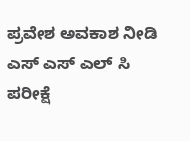ಪ್ರವೇಶ ಅವಕಾಶ ನೀಡಿ ಎಸ್ ಎಸ್ ಎಲ್ ಸಿ ಪರೀಕ್ಷೆ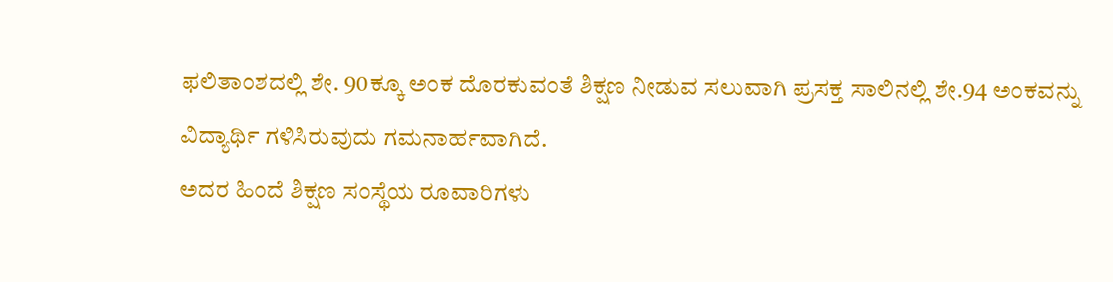ಫಲಿತಾಂಶದಲ್ಲಿ ಶೇ. 90ಕ್ಕೂ ಅಂಕ ದೊರಕುವಂತೆ ಶಿಕ್ಷಣ ನೀಡುವ ಸಲುವಾಗಿ ಪ್ರಸಕ್ತ ಸಾಲಿನಲ್ಲಿ ಶೇ.94 ಅಂಕವನ್ನು ವಿದ್ಯಾರ್ಥಿ ಗಳಿಸಿರುವುದು ಗಮನಾರ್ಹವಾಗಿದೆ.
ಅದರ ಹಿಂದೆ ಶಿಕ್ಷಣ ಸಂಸ್ಥೆಯ ರೂವಾರಿಗಳು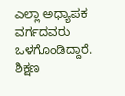ಎಲ್ಲಾ ಅಧ್ಯಾಪಕ ವರ್ಗದವರು ಒಳಗೊಂಡಿದ್ದಾರೆ.
ಶಿಕ್ಷಣ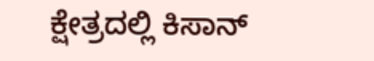ಕ್ಷೇತ್ರದಲ್ಲಿ ಕಿಸಾನ್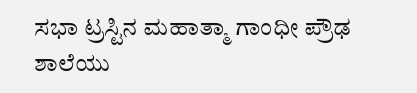ಸಭಾ ಟ್ರಸ್ಟಿನ ಮಹಾತ್ಮಾ ಗಾಂಧೀ ಪ್ರೌಢ ಶಾಲೆಯು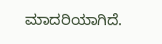ಮಾದರಿಯಾಗಿದೆ.